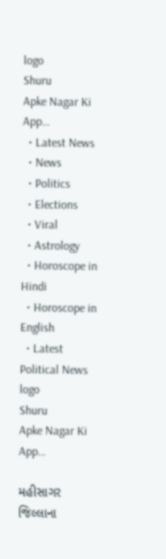logo
Shuru
Apke Nagar Ki App…
  • Latest News
  • News
  • Politics
  • Elections
  • Viral
  • Astrology
  • Horoscope in Hindi
  • Horoscope in English
  • Latest Political News
logo
Shuru
Apke Nagar Ki App…

મહીસાગર જિલ્લાના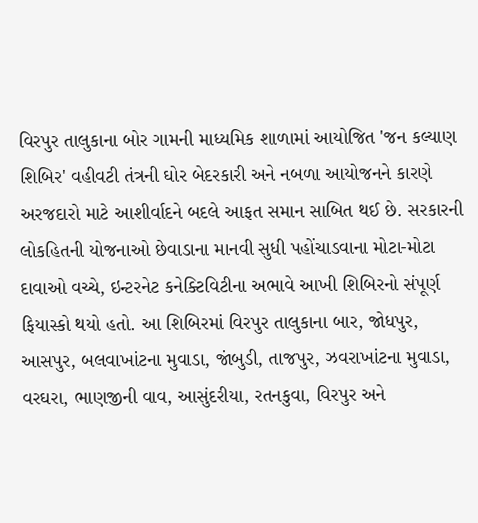વિરપુર તાલુકાના બોર ગામની માધ્યમિક શાળામાં આયોજિત 'જન કલ્યાણ શિબિર' વહીવટી તંત્રની ઘોર બેદરકારી અને નબળા આયોજનને કારણે અરજદારો માટે આશીર્વાદને બદલે આફત સમાન સાબિત થઈ છે. સરકારની લોકહિતની યોજનાઓ છેવાડાના માનવી સુધી પહોંચાડવાના મોટા-મોટા દાવાઓ વચ્ચે, ઇન્ટરનેટ કનેક્ટિવિટીના અભાવે આખી શિબિરનો સંપૂર્ણ ફિયાસ્કો થયો હતો. આ શિબિરમાં વિરપુર તાલુકાના બાર, જોધપુર, આસપુર, બલવાખાંટના મુવાડા, જાંબુડી, તાજપુર, ઝવરાખાંટના મુવાડા, વરઘરા, ભાણજીની વાવ, આસુંદરીયા, રતનકુવા, વિરપુર અને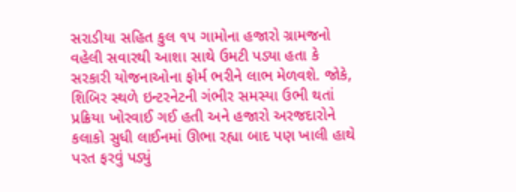સરાડીયા સહિત કુલ ૧૫ ગામોના હજારો ગ્રામજનો વહેલી સવારથી આશા સાથે ઉમટી પડ્યા હતા કે સરકારી યોજનાઓના ફોર્મ ભરીને લાભ મેળવશે. જોકે, શિબિર સ્થળે ઇન્ટરનેટની ગંભીર સમસ્યા ઉભી થતાં પ્રક્રિયા ખોરવાઈ ગઈ હતી અને હજારો અરજદારોને કલાકો સુધી લાઈનમાં ઊભા રહ્યા બાદ પણ ખાલી હાથે પરત ફરવું પડ્યું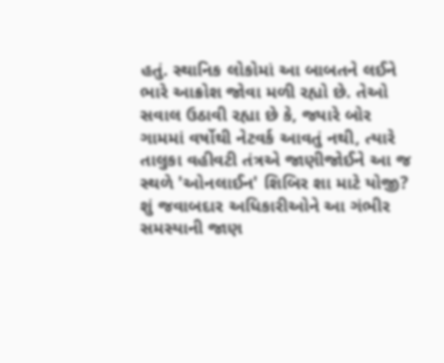હતું. સ્થાનિક લોકોમાં આ બાબતને લઈને ભારે આક્રોશ જોવા મળી રહ્યો છે. તેઓ સવાલ ઉઠાવી રહ્યા છે કે, જ્યારે બોર ગામમાં વર્ષોથી નેટવર્ક આવતું નથી, ત્યારે તાલુકા વહીવટી તંત્રએ જાણીજોઈને આ જ સ્થળે 'ઓનલાઈન' શિબિર શા માટે યોજી? શું જવાબદાર અધિકારીઓને આ ગંભીર સમસ્યાની જાણ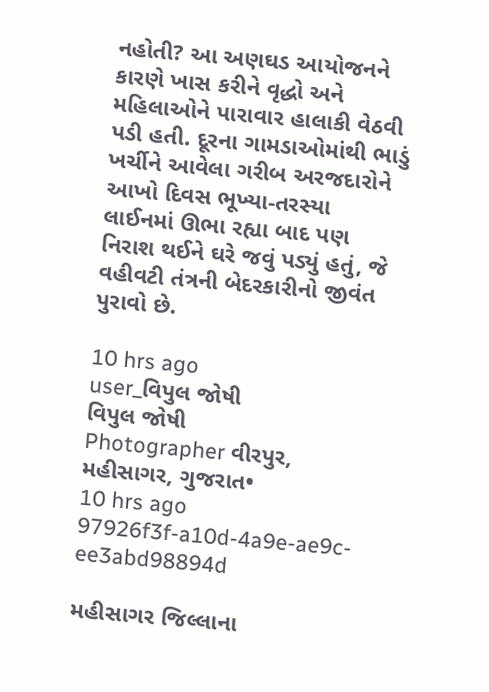નહોતી? આ અણઘડ આયોજનને કારણે ખાસ કરીને વૃદ્ધો અને મહિલાઓને પારાવાર હાલાકી વેઠવી પડી હતી. દૂરના ગામડાઓમાંથી ભાડું ખર્ચીને આવેલા ગરીબ અરજદારોને આખો દિવસ ભૂખ્યા-તરસ્યા લાઈનમાં ઊભા રહ્યા બાદ પણ નિરાશ થઈને ઘરે જવું પડ્યું હતું, જે વહીવટી તંત્રની બેદરકારીનો જીવંત પુરાવો છે.

10 hrs ago
user_વિપુલ જોષી
વિપુલ જોષી
Photographer વીરપુર, મહીસાગર, ગુજરાત•
10 hrs ago
97926f3f-a10d-4a9e-ae9c-ee3abd98894d

મહીસાગર જિલ્લાના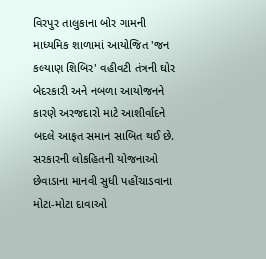વિરપુર તાલુકાના બોર ગામની માધ્યમિક શાળામાં આયોજિત 'જન કલ્યાણ શિબિર' વહીવટી તંત્રની ઘોર બેદરકારી અને નબળા આયોજનને કારણે અરજદારો માટે આશીર્વાદને બદલે આફત સમાન સાબિત થઈ છે. સરકારની લોકહિતની યોજનાઓ છેવાડાના માનવી સુધી પહોંચાડવાના મોટા-મોટા દાવાઓ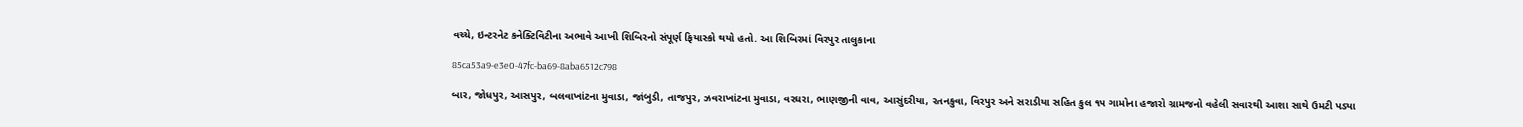વચ્ચે, ઇન્ટરનેટ કનેક્ટિવિટીના અભાવે આખી શિબિરનો સંપૂર્ણ ફિયાસ્કો થયો હતો. આ શિબિરમાં વિરપુર તાલુકાના

85ca53a9-e3e0-47fc-ba69-8aba6512c798

બાર, જોધપુર, આસપુર, બલવાખાંટના મુવાડા, જાંબુડી, તાજપુર, ઝવરાખાંટના મુવાડા, વરઘરા, ભાણજીની વાવ, આસુંદરીયા, રતનકુવા, વિરપુર અને સરાડીયા સહિત કુલ ૧૫ ગામોના હજારો ગ્રામજનો વહેલી સવારથી આશા સાથે ઉમટી પડ્યા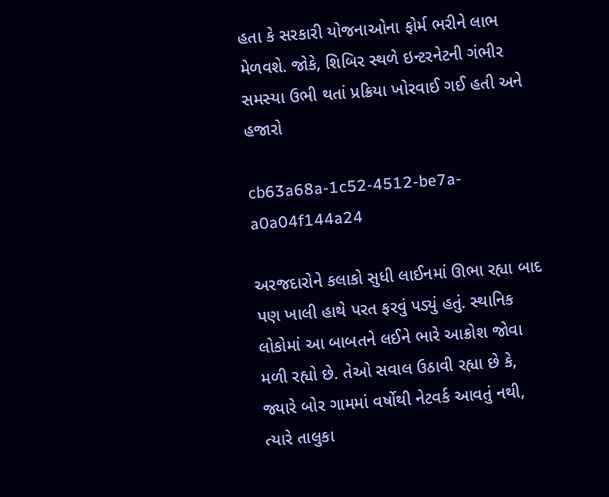હતા કે સરકારી યોજનાઓના ફોર્મ ભરીને લાભ મેળવશે. જોકે, શિબિર સ્થળે ઇન્ટરનેટની ગંભીર સમસ્યા ઉભી થતાં પ્રક્રિયા ખોરવાઈ ગઈ હતી અને હજારો

cb63a68a-1c52-4512-be7a-a0a04f144a24

અરજદારોને કલાકો સુધી લાઈનમાં ઊભા રહ્યા બાદ પણ ખાલી હાથે પરત ફરવું પડ્યું હતું. સ્થાનિક લોકોમાં આ બાબતને લઈને ભારે આક્રોશ જોવા મળી રહ્યો છે. તેઓ સવાલ ઉઠાવી રહ્યા છે કે, જ્યારે બોર ગામમાં વર્ષોથી નેટવર્ક આવતું નથી, ત્યારે તાલુકા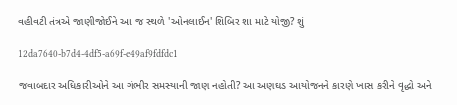વહીવટી તંત્રએ જાણીજોઈને આ જ સ્થળે 'ઓનલાઈન' શિબિર શા માટે યોજી? શું

12da7640-b7d4-4df5-a69f-e49af9fdfdc1

જવાબદાર અધિકારીઓને આ ગંભીર સમસ્યાની જાણ નહોતી? આ અણઘડ આયોજનને કારણે ખાસ કરીને વૃદ્ધો અને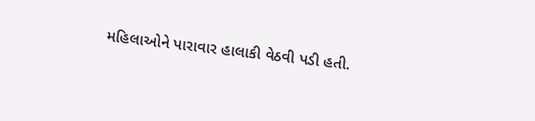મહિલાઓને પારાવાર હાલાકી વેઠવી પડી હતી.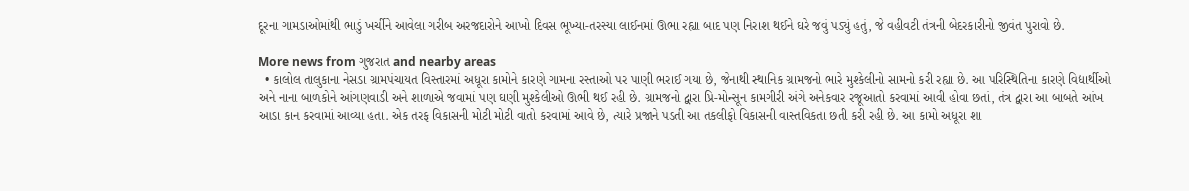દૂરના ગામડાઓમાંથી ભાડું ખર્ચીને આવેલા ગરીબ અરજદારોને આખો દિવસ ભૂખ્યા-તરસ્યા લાઈનમાં ઊભા રહ્યા બાદ પણ નિરાશ થઈને ઘરે જવું પડ્યું હતું, જે વહીવટી તંત્રની બેદરકારીનો જીવંત પુરાવો છે.

More news from ગુજરાત and nearby areas
  • કાલોલ તાલુકાના નેસડા ગ્રામપંચાયત વિસ્તારમાં અધૂરા કામોને કારણે ગામના રસ્તાઓ પર પાણી ભરાઈ ગયા છે, જેનાથી સ્થાનિક ગ્રામજનો ભારે મુશ્કેલીનો સામનો કરી રહ્યા છે. આ પરિસ્થિતિના કારણે વિદ્યાર્થીઓ અને નાના બાળકોને આંગણવાડી અને શાળાએ જવામાં પણ ઘણી મુશ્કેલીઓ ઊભી થઈ રહી છે. ગ્રામજનો દ્વારા પ્રિ-મોન્સૂન કામગીરી અંગે અનેકવાર રજૂઆતો કરવામાં આવી હોવા છતાં, તંત્ર દ્વારા આ બાબતે આંખ આડા કાન કરવામાં આવ્યા હતા. એક તરફ વિકાસની મોટી મોટી વાતો કરવામાં આવે છે, ત્યારે પ્રજાને પડતી આ તકલીફો વિકાસની વાસ્તવિકતા છતી કરી રહી છે. આ કામો અધૂરા શા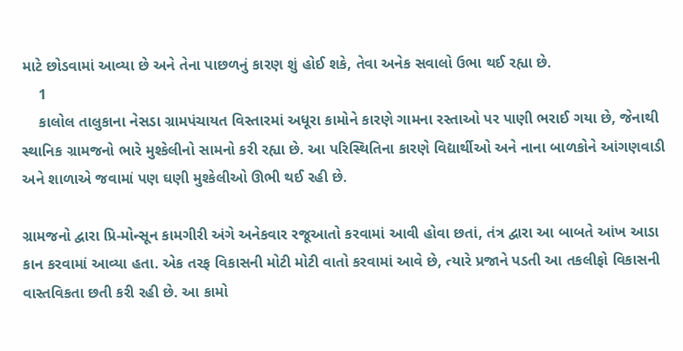માટે છોડવામાં આવ્યા છે અને તેના પાછળનું કારણ શું હોઈ શકે, તેવા અનેક સવાલો ઉભા થઈ રહ્યા છે.
    1
    કાલોલ તાલુકાના નેસડા ગ્રામપંચાયત વિસ્તારમાં અધૂરા કામોને કારણે ગામના રસ્તાઓ પર પાણી ભરાઈ ગયા છે, જેનાથી સ્થાનિક ગ્રામજનો ભારે મુશ્કેલીનો સામનો કરી રહ્યા છે. આ પરિસ્થિતિના કારણે વિદ્યાર્થીઓ અને નાના બાળકોને આંગણવાડી અને શાળાએ જવામાં પણ ઘણી મુશ્કેલીઓ ઊભી થઈ રહી છે.

ગ્રામજનો દ્વારા પ્રિ-મોન્સૂન કામગીરી અંગે અનેકવાર રજૂઆતો કરવામાં આવી હોવા છતાં, તંત્ર દ્વારા આ બાબતે આંખ આડા કાન કરવામાં આવ્યા હતા. એક તરફ વિકાસની મોટી મોટી વાતો કરવામાં આવે છે, ત્યારે પ્રજાને પડતી આ તકલીફો વિકાસની વાસ્તવિકતા છતી કરી રહી છે. આ કામો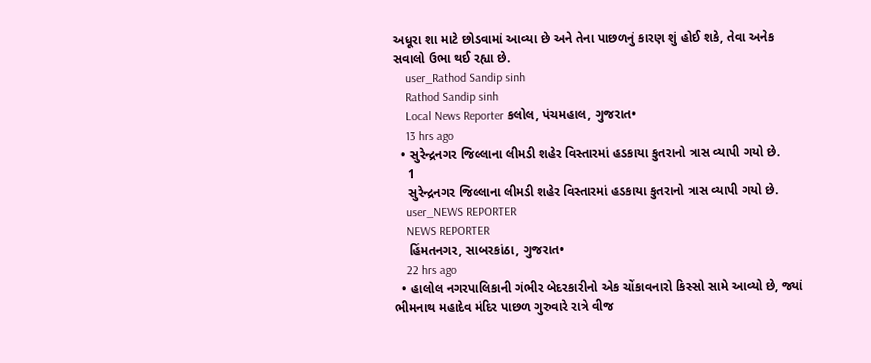અધૂરા શા માટે છોડવામાં આવ્યા છે અને તેના પાછળનું કારણ શું હોઈ શકે, તેવા અનેક સવાલો ઉભા થઈ રહ્યા છે.
    user_Rathod Sandip sinh
    Rathod Sandip sinh
    Local News Reporter કલોલ, પંચમહાલ, ગુજરાત•
    13 hrs ago
  • સુરેન્દ્રનગર જિલ્લાના લીમડી શહેર વિસ્તારમાં હડકાયા કુતરાનો ત્રાસ વ્યાપી ગયો છે.
    1
    સુરેન્દ્રનગર જિલ્લાના લીમડી શહેર વિસ્તારમાં હડકાયા કુતરાનો ત્રાસ વ્યાપી ગયો છે.
    user_NEWS REPORTER
    NEWS REPORTER
    હિંમતનગર, સાબરકાંઠા, ગુજરાત•
    22 hrs ago
  • હાલોલ નગરપાલિકાની ગંભીર બેદરકારીનો એક ચોંકાવનારો કિસ્સો સામે આવ્યો છે, જ્યાં ભીમનાથ મહાદેવ મંદિર પાછળ ગુરુવારે રાત્રે વીજ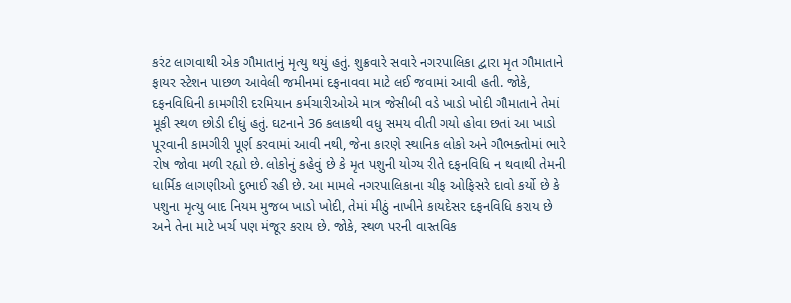કરંટ લાગવાથી એક ગૌમાતાનું મૃત્યુ થયું હતું. શુક્રવારે સવારે નગરપાલિકા દ્વારા મૃત ગૌમાતાને ફાયર સ્ટેશન પાછળ આવેલી જમીનમાં દફનાવવા માટે લઈ જવામાં આવી હતી. જોકે, દફનવિધિની કામગીરી દરમિયાન કર્મચારીઓએ માત્ર જેસીબી વડે ખાડો ખોદી ગૌમાતાને તેમાં મૂકી સ્થળ છોડી દીધું હતું. ઘટનાને 36 કલાકથી વધુ સમય વીતી ગયો હોવા છતાં આ ખાડો પૂરવાની કામગીરી પૂર્ણ કરવામાં આવી નથી, જેના કારણે સ્થાનિક લોકો અને ગૌભક્તોમાં ભારે રોષ જોવા મળી રહ્યો છે. લોકોનું કહેવું છે કે મૃત પશુની યોગ્ય રીતે દફનવિધિ ન થવાથી તેમની ધાર્મિક લાગણીઓ દુભાઈ રહી છે. આ મામલે નગરપાલિકાના ચીફ ઓફિસરે દાવો કર્યો છે કે પશુના મૃત્યુ બાદ નિયમ મુજબ ખાડો ખોદી, તેમાં મીઠું નાખીને કાયદેસર દફનવિધિ કરાય છે અને તેના માટે ખર્ચ પણ મંજૂર કરાય છે. જોકે, સ્થળ પરની વાસ્તવિક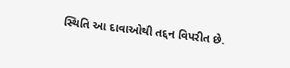સ્થિતિ આ દાવાઓથી તદ્દન વિપરીત છે.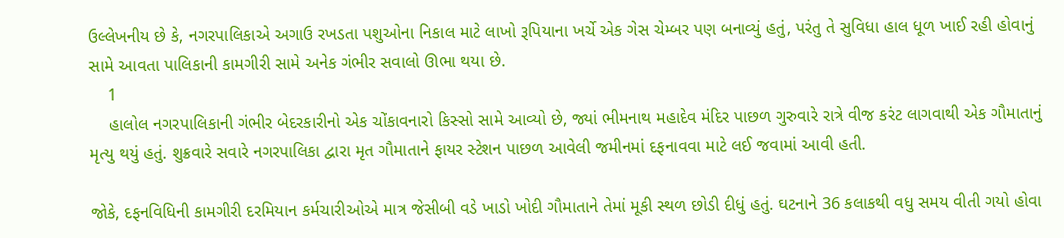ઉલ્લેખનીય છે કે, નગરપાલિકાએ અગાઉ રખડતા પશુઓના નિકાલ માટે લાખો રૂપિયાના ખર્ચે એક ગેસ ચેમ્બર પણ બનાવ્યું હતું, પરંતુ તે સુવિધા હાલ ધૂળ ખાઈ રહી હોવાનું સામે આવતા પાલિકાની કામગીરી સામે અનેક ગંભીર સવાલો ઊભા થયા છે.
    1
    હાલોલ નગરપાલિકાની ગંભીર બેદરકારીનો એક ચોંકાવનારો કિસ્સો સામે આવ્યો છે, જ્યાં ભીમનાથ મહાદેવ મંદિર પાછળ ગુરુવારે રાત્રે વીજ કરંટ લાગવાથી એક ગૌમાતાનું મૃત્યુ થયું હતું. શુક્રવારે સવારે નગરપાલિકા દ્વારા મૃત ગૌમાતાને ફાયર સ્ટેશન પાછળ આવેલી જમીનમાં દફનાવવા માટે લઈ જવામાં આવી હતી.

જોકે, દફનવિધિની કામગીરી દરમિયાન કર્મચારીઓએ માત્ર જેસીબી વડે ખાડો ખોદી ગૌમાતાને તેમાં મૂકી સ્થળ છોડી દીધું હતું. ઘટનાને 36 કલાકથી વધુ સમય વીતી ગયો હોવા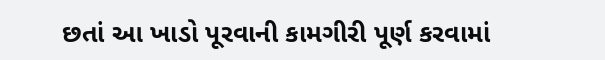છતાં આ ખાડો પૂરવાની કામગીરી પૂર્ણ કરવામાં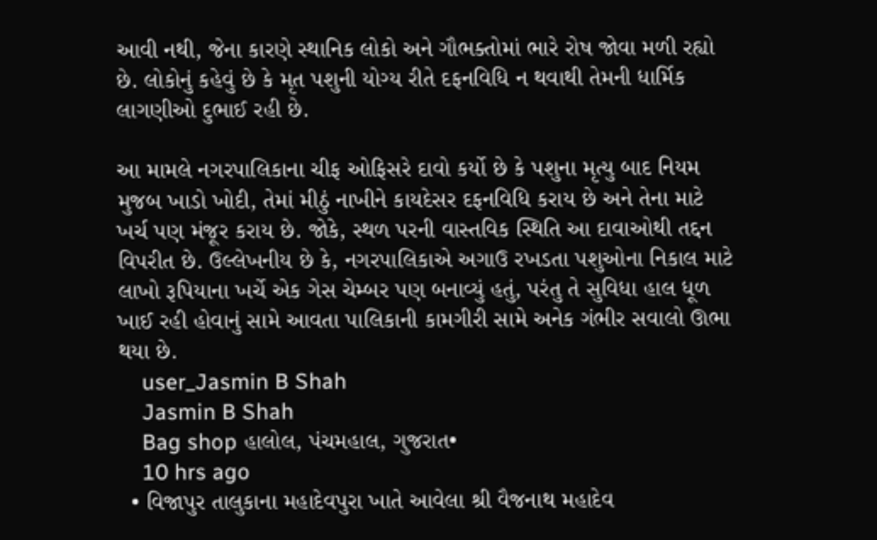આવી નથી, જેના કારણે સ્થાનિક લોકો અને ગૌભક્તોમાં ભારે રોષ જોવા મળી રહ્યો છે. લોકોનું કહેવું છે કે મૃત પશુની યોગ્ય રીતે દફનવિધિ ન થવાથી તેમની ધાર્મિક લાગણીઓ દુભાઈ રહી છે.

આ મામલે નગરપાલિકાના ચીફ ઓફિસરે દાવો કર્યો છે કે પશુના મૃત્યુ બાદ નિયમ મુજબ ખાડો ખોદી, તેમાં મીઠું નાખીને કાયદેસર દફનવિધિ કરાય છે અને તેના માટે ખર્ચ પણ મંજૂર કરાય છે. જોકે, સ્થળ પરની વાસ્તવિક સ્થિતિ આ દાવાઓથી તદ્દન વિપરીત છે. ઉલ્લેખનીય છે કે, નગરપાલિકાએ અગાઉ રખડતા પશુઓના નિકાલ માટે લાખો રૂપિયાના ખર્ચે એક ગેસ ચેમ્બર પણ બનાવ્યું હતું, પરંતુ તે સુવિધા હાલ ધૂળ ખાઈ રહી હોવાનું સામે આવતા પાલિકાની કામગીરી સામે અનેક ગંભીર સવાલો ઊભા થયા છે.
    user_Jasmin B Shah
    Jasmin B Shah
    Bag shop હાલોલ, પંચમહાલ, ગુજરાત•
    10 hrs ago
  • વિજાપુર તાલુકાના મહાદેવપુરા ખાતે આવેલા શ્રી વૈજનાથ મહાદેવ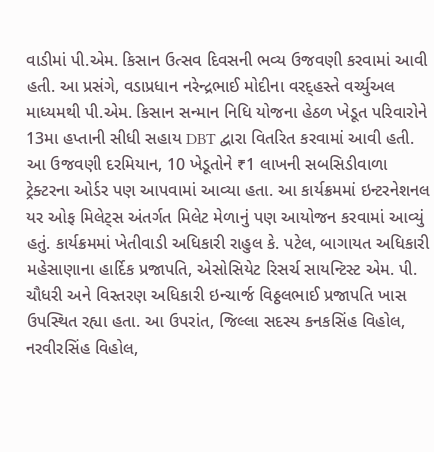વાડીમાં પી.એમ. કિસાન ઉત્સવ દિવસની ભવ્ય ઉજવણી કરવામાં આવી હતી. આ પ્રસંગે, વડાપ્રધાન નરેન્દ્રભાઈ મોદીના વરદ્હસ્તે વર્ચ્યુઅલ માધ્યમથી પી.એમ. કિસાન સન્માન નિધિ યોજના હેઠળ ખેડૂત પરિવારોને 13મા હપ્તાની સીધી સહાય DBT દ્વારા વિતરિત કરવામાં આવી હતી. આ ઉજવણી દરમિયાન, 10 ખેડૂતોને ₹1 લાખની સબસિડીવાળા ટ્રેક્ટરના ઓર્ડર પણ આપવામાં આવ્યા હતા. આ કાર્યક્રમમાં ઇન્ટરનેશનલ યર ઓફ મિલેટ્સ અંતર્ગત મિલેટ મેળાનું પણ આયોજન કરવામાં આવ્યું હતું. કાર્યક્રમમાં ખેતીવાડી અધિકારી રાહુલ કે. પટેલ, બાગાયત અધિકારી મહેસાણાના હાર્દિક પ્રજાપતિ, એસોસિયેટ રિસર્ચ સાયન્ટિસ્ટ એમ. પી. ચૌધરી અને વિસ્તરણ અધિકારી ઇન્ચાર્જ વિઠ્ઠલભાઈ પ્રજાપતિ ખાસ ઉપસ્થિત રહ્યા હતા. આ ઉપરાંત, જિલ્લા સદસ્ય કનકસિંહ વિહોલ, નરવીરસિંહ વિહોલ,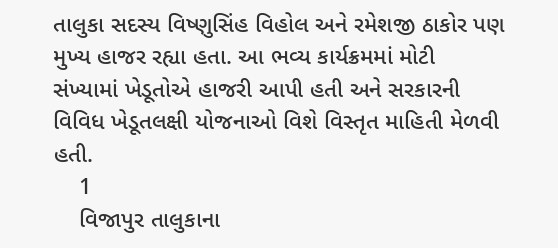તાલુકા સદસ્ય વિષ્ણુસિંહ વિહોલ અને રમેશજી ઠાકોર પણ મુખ્ય હાજર રહ્યા હતા. આ ભવ્ય કાર્યક્રમમાં મોટી સંખ્યામાં ખેડૂતોએ હાજરી આપી હતી અને સરકારની વિવિધ ખેડૂતલક્ષી યોજનાઓ વિશે વિસ્તૃત માહિતી મેળવી હતી.
    1
    વિજાપુર તાલુકાના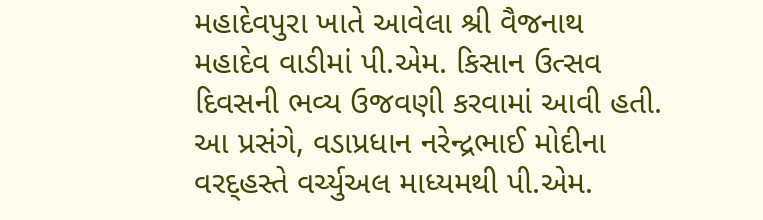મહાદેવપુરા ખાતે આવેલા શ્રી વૈજનાથ મહાદેવ વાડીમાં પી.એમ. કિસાન ઉત્સવ દિવસની ભવ્ય ઉજવણી કરવામાં આવી હતી. આ પ્રસંગે, વડાપ્રધાન નરેન્દ્રભાઈ મોદીના વરદ્હસ્તે વર્ચ્યુઅલ માધ્યમથી પી.એમ.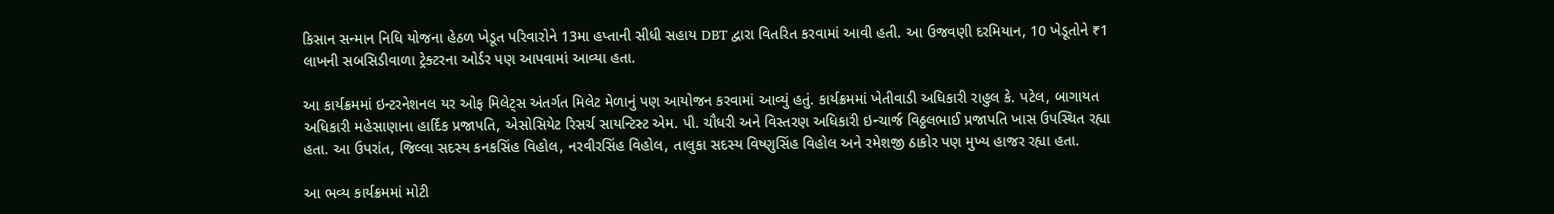કિસાન સન્માન નિધિ યોજના હેઠળ ખેડૂત પરિવારોને 13મા હપ્તાની સીધી સહાય DBT દ્વારા વિતરિત કરવામાં આવી હતી. આ ઉજવણી દરમિયાન, 10 ખેડૂતોને ₹1 લાખની સબસિડીવાળા ટ્રેક્ટરના ઓર્ડર પણ આપવામાં આવ્યા હતા.

આ કાર્યક્રમમાં ઇન્ટરનેશનલ યર ઓફ મિલેટ્સ અંતર્ગત મિલેટ મેળાનું પણ આયોજન કરવામાં આવ્યું હતું. કાર્યક્રમમાં ખેતીવાડી અધિકારી રાહુલ કે. પટેલ, બાગાયત અધિકારી મહેસાણાના હાર્દિક પ્રજાપતિ, એસોસિયેટ રિસર્ચ સાયન્ટિસ્ટ એમ. પી. ચૌધરી અને વિસ્તરણ અધિકારી ઇન્ચાર્જ વિઠ્ઠલભાઈ પ્રજાપતિ ખાસ ઉપસ્થિત રહ્યા હતા. આ ઉપરાંત, જિલ્લા સદસ્ય કનકસિંહ વિહોલ, નરવીરસિંહ વિહોલ, તાલુકા સદસ્ય વિષ્ણુસિંહ વિહોલ અને રમેશજી ઠાકોર પણ મુખ્ય હાજર રહ્યા હતા.

આ ભવ્ય કાર્યક્રમમાં મોટી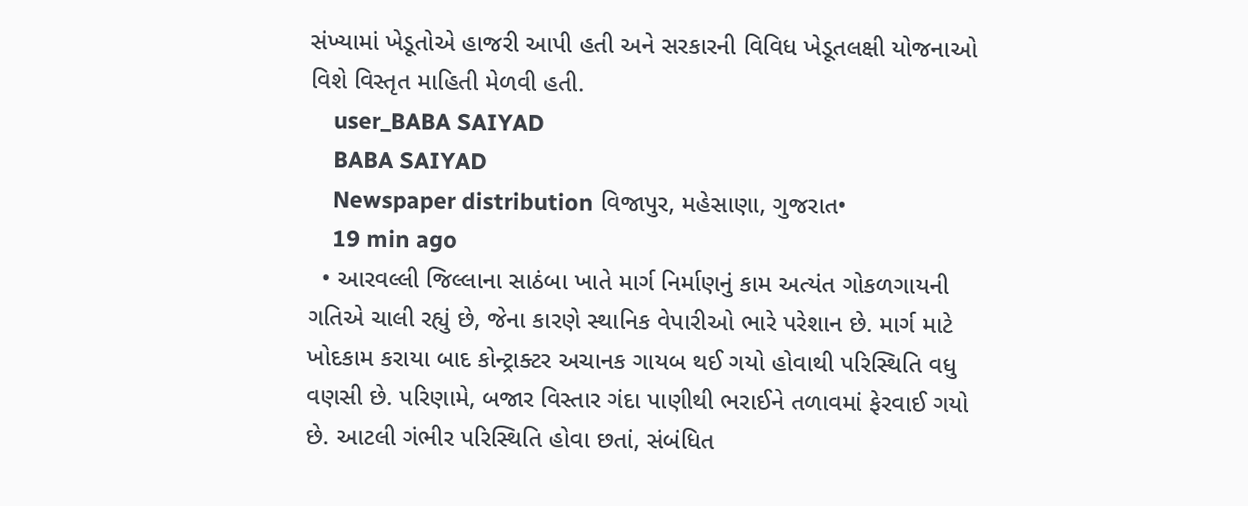સંખ્યામાં ખેડૂતોએ હાજરી આપી હતી અને સરકારની વિવિધ ખેડૂતલક્ષી યોજનાઓ વિશે વિસ્તૃત માહિતી મેળવી હતી.
    user_BABA SAIYAD
    BABA SAIYAD
    Newspaper distribution વિજાપુર, મહેસાણા, ગુજરાત•
    19 min ago
  • આરવલ્લી જિલ્લાના સાઠંબા ખાતે માર્ગ નિર્માણનું કામ અત્યંત ગોકળગાયની ગતિએ ચાલી રહ્યું છે, જેના કારણે સ્થાનિક વેપારીઓ ભારે પરેશાન છે. માર્ગ માટે ખોદકામ કરાયા બાદ કોન્ટ્રાક્ટર અચાનક ગાયબ થઈ ગયો હોવાથી પરિસ્થિતિ વધુ વણસી છે. પરિણામે, બજાર વિસ્તાર ગંદા પાણીથી ભરાઈને તળાવમાં ફેરવાઈ ગયો છે. આટલી ગંભીર પરિસ્થિતિ હોવા છતાં, સંબંધિત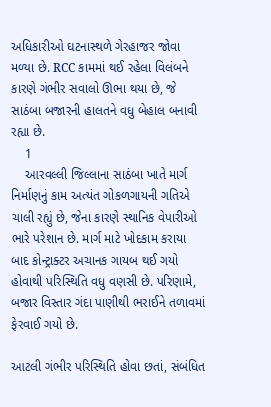અધિકારીઓ ઘટનાસ્થળે ગેરહાજર જોવા મળ્યા છે. RCC કામમાં થઈ રહેલા વિલંબને કારણે ગંભીર સવાલો ઊભા થયા છે, જે સાઠંબા બજારની હાલતને વધુ બેહાલ બનાવી રહ્યા છે.
    1
    આરવલ્લી જિલ્લાના સાઠંબા ખાતે માર્ગ નિર્માણનું કામ અત્યંત ગોકળગાયની ગતિએ ચાલી રહ્યું છે, જેના કારણે સ્થાનિક વેપારીઓ ભારે પરેશાન છે. માર્ગ માટે ખોદકામ કરાયા બાદ કોન્ટ્રાક્ટર અચાનક ગાયબ થઈ ગયો હોવાથી પરિસ્થિતિ વધુ વણસી છે. પરિણામે, બજાર વિસ્તાર ગંદા પાણીથી ભરાઈને તળાવમાં ફેરવાઈ ગયો છે.

આટલી ગંભીર પરિસ્થિતિ હોવા છતાં, સંબંધિત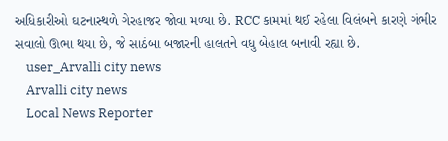અધિકારીઓ ઘટનાસ્થળે ગેરહાજર જોવા મળ્યા છે. RCC કામમાં થઈ રહેલા વિલંબને કારણે ગંભીર સવાલો ઊભા થયા છે, જે સાઠંબા બજારની હાલતને વધુ બેહાલ બનાવી રહ્યા છે.
    user_Arvalli city news
    Arvalli city news
    Local News Reporter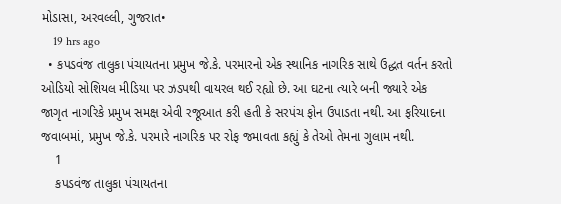મોડાસા, અરવલ્લી, ગુજરાત•
    19 hrs ago
  • કપડવંજ તાલુકા પંચાયતના પ્રમુખ જે.કે. પરમારનો એક સ્થાનિક નાગરિક સાથે ઉદ્ધત વર્તન કરતો ઓડિયો સોશિયલ મીડિયા પર ઝડપથી વાયરલ થઈ રહ્યો છે. આ ઘટના ત્યારે બની જ્યારે એક જાગૃત નાગરિકે પ્રમુખ સમક્ષ એવી રજૂઆત કરી હતી કે સરપંચ ફોન ઉપાડતા નથી. આ ફરિયાદના જવાબમાં, પ્રમુખ જે.કે. પરમારે નાગરિક પર રોફ જમાવતા કહ્યું કે તેઓ તેમના ગુલામ નથી.
    1
    કપડવંજ તાલુકા પંચાયતના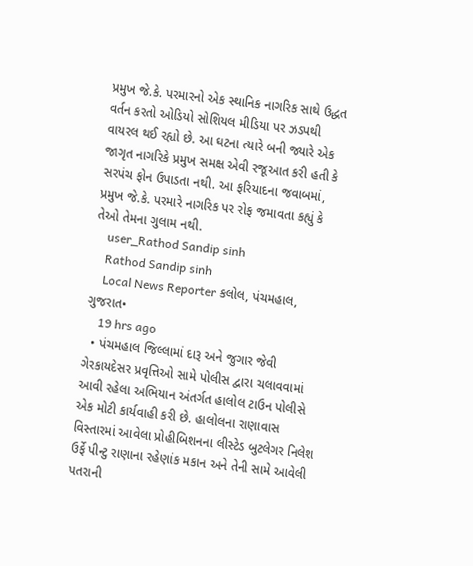પ્રમુખ જે.કે. પરમારનો એક સ્થાનિક નાગરિક સાથે ઉદ્ધત વર્તન કરતો ઓડિયો સોશિયલ મીડિયા પર ઝડપથી વાયરલ થઈ રહ્યો છે. આ ઘટના ત્યારે બની જ્યારે એક જાગૃત નાગરિકે પ્રમુખ સમક્ષ એવી રજૂઆત કરી હતી કે સરપંચ ફોન ઉપાડતા નથી. આ ફરિયાદના જવાબમાં, પ્રમુખ જે.કે. પરમારે નાગરિક પર રોફ જમાવતા કહ્યું કે તેઓ તેમના ગુલામ નથી.
    user_Rathod Sandip sinh
    Rathod Sandip sinh
    Local News Reporter કલોલ, પંચમહાલ, ગુજરાત•
    19 hrs ago
  • પંચમહાલ જિલ્લામાં દારૂ અને જુગાર જેવી ગેરકાયદેસર પ્રવૃત્તિઓ સામે પોલીસ દ્વારા ચલાવવામાં આવી રહેલા અભિયાન અંતર્ગત હાલોલ ટાઉન પોલીસે એક મોટી કાર્યવાહી કરી છે. હાલોલના રાણાવાસ વિસ્તારમાં આવેલા પ્રોહીબિશનના લીસ્ટેડ બુટલેગર નિલેશ ઉર્ફે પીન્ટુ રાણાના રહેણાંક મકાન અને તેની સામે આવેલી પતરાની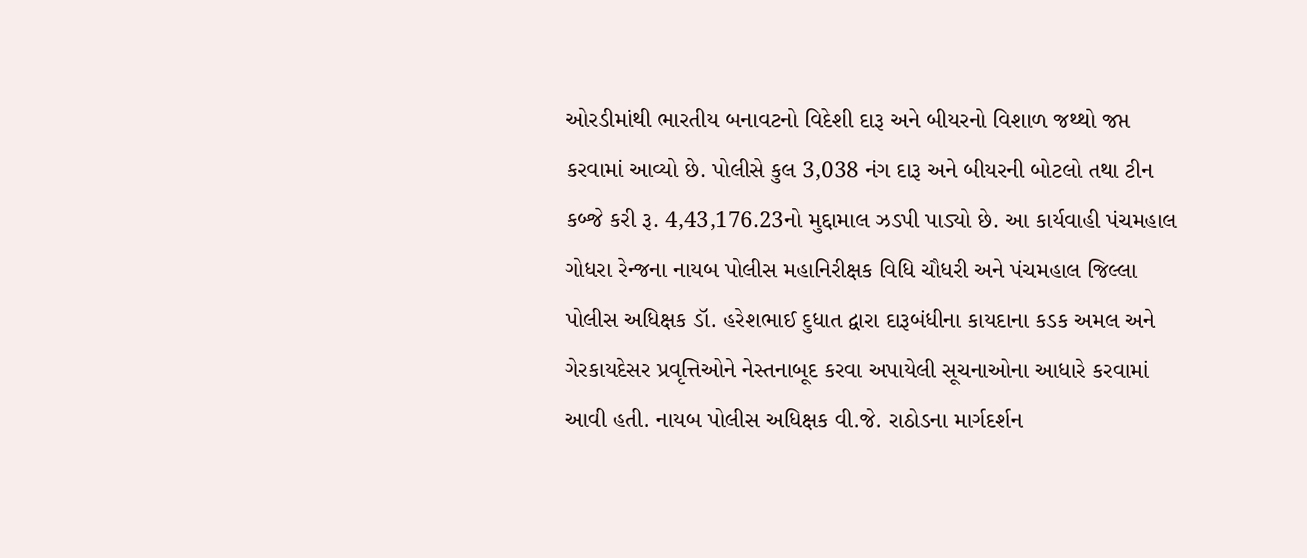ઓરડીમાંથી ભારતીય બનાવટનો વિદેશી દારૂ અને બીયરનો વિશાળ જથ્થો જપ્ત કરવામાં આવ્યો છે. પોલીસે કુલ 3,038 નંગ દારૂ અને બીયરની બોટલો તથા ટીન કબ્જે કરી રૂ. 4,43,176.23નો મુદ્દામાલ ઝડપી પાડ્યો છે. આ કાર્યવાહી પંચમહાલ ગોધરા રેન્જના નાયબ પોલીસ મહાનિરીક્ષક વિધિ ચૌધરી અને પંચમહાલ જિલ્લા પોલીસ અધિક્ષક ડૉ. હરેશભાઈ દુધાત દ્વારા દારૂબંધીના કાયદાના કડક અમલ અને ગેરકાયદેસર પ્રવૃત્તિઓને નેસ્તનાબૂદ કરવા અપાયેલી સૂચનાઓના આધારે કરવામાં આવી હતી. નાયબ પોલીસ અધિક્ષક વી.જે. રાઠોડના માર્ગદર્શન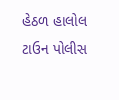હેઠળ હાલોલ ટાઉન પોલીસ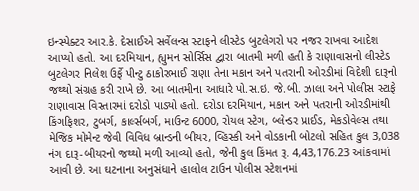ઇન્સ્પેક્ટર આર.કે. દેસાઈએ સર્વેલન્સ સ્ટાફને લીસ્ટેડ બુટલેગરો પર નજર રાખવા આદેશ આપ્યો હતો. આ દરમિયાન, હ્યુમન સોર્સિસ દ્વારા બાતમી મળી હતી કે રાણાવાસનો લીસ્ટેડ બુટલેગર નિલેશ ઉર્ફે પીન્ટુ ઠાકોરભાઈ રાણા તેના મકાન અને પતરાની ઓરડીમાં વિદેશી દારૂનો જથ્થો સંગ્રહ કરી રાખે છે. આ બાતમીના આધારે પો.સ.ઇ. જે.બી. ઝાલા અને પોલીસ સ્ટાફે રાણાવાસ વિસ્તારમાં દરોડો પાડ્યો હતો. દરોડા દરમિયાન, મકાન અને પતરાની ઓરડીમાંથી કિંગફિશર, ટુબર્ગ, કાર્લ્સબર્ગ, માઉન્ટ 6000, રોયલ સ્ટેગ, બ્લેન્ડર પ્રાઈડ, મેકડોવેલ્સ તથા મેજિક મોમેન્ટ જેવી વિવિધ બ્રાન્ડની બીયર, વ્હિસ્કી અને વોડકાની બોટલો સહિત કુલ 3,038 નંગ દારૂ-બીયરનો જથ્થો મળી આવ્યો હતો, જેની કુલ કિંમત રૂ. 4,43,176.23 આંકવામાં આવી છે. આ ઘટનાના અનુસંધાને હાલોલ ટાઉન પોલીસ સ્ટેશનમાં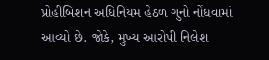પ્રોહીબિશન અધિનિયમ હેઠળ ગુનો નોંધવામાં આવ્યો છે. જોકે, મુખ્ય આરોપી નિલેશ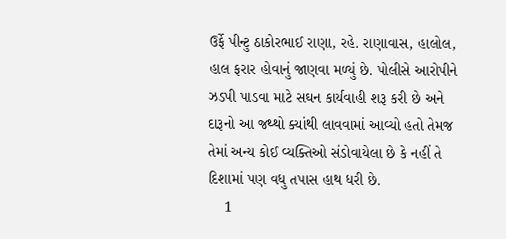ઉર્ફે પીન્ટુ ઠાકોરભાઈ રાણા, રહે. રાણાવાસ, હાલોલ, હાલ ફરાર હોવાનું જાણવા મળ્યું છે. પોલીસે આરોપીને ઝડપી પાડવા માટે સઘન કાર્યવાહી શરૂ કરી છે અને દારૂનો આ જથ્થો ક્યાંથી લાવવામાં આવ્યો હતો તેમજ તેમાં અન્ય કોઈ વ્યક્તિઓ સંડોવાયેલા છે કે નહીં તે દિશામાં પણ વધુ તપાસ હાથ ધરી છે.
    1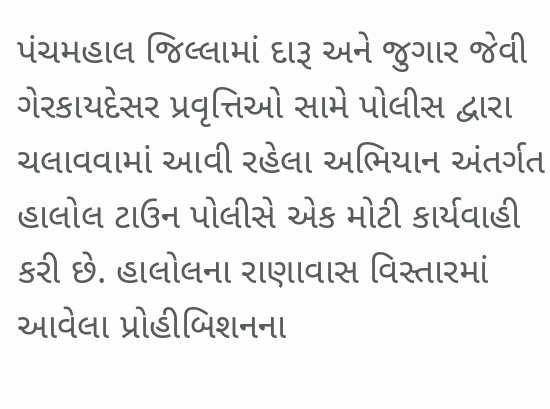પંચમહાલ જિલ્લામાં દારૂ અને જુગાર જેવી ગેરકાયદેસર પ્રવૃત્તિઓ સામે પોલીસ દ્વારા ચલાવવામાં આવી રહેલા અભિયાન અંતર્ગત હાલોલ ટાઉન પોલીસે એક મોટી કાર્યવાહી કરી છે. હાલોલના રાણાવાસ વિસ્તારમાં આવેલા પ્રોહીબિશનના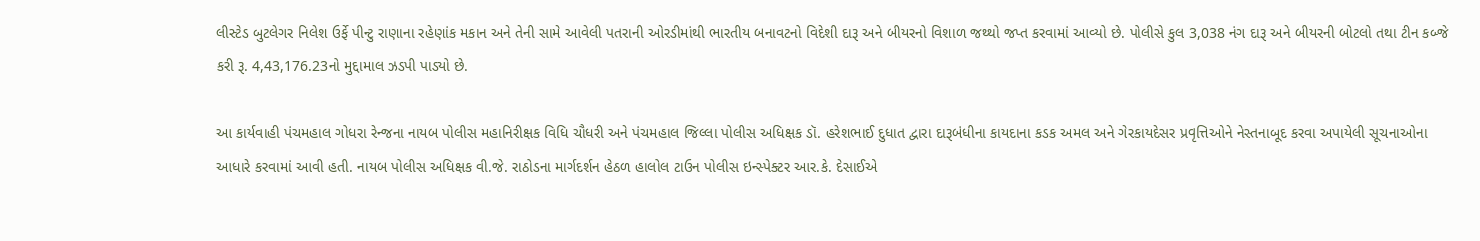લીસ્ટેડ બુટલેગર નિલેશ ઉર્ફે પીન્ટુ રાણાના રહેણાંક મકાન અને તેની સામે આવેલી પતરાની ઓરડીમાંથી ભારતીય બનાવટનો વિદેશી દારૂ અને બીયરનો વિશાળ જથ્થો જપ્ત કરવામાં આવ્યો છે. પોલીસે કુલ 3,038 નંગ દારૂ અને બીયરની બોટલો તથા ટીન કબ્જે કરી રૂ. 4,43,176.23નો મુદ્દામાલ ઝડપી પાડ્યો છે.

આ કાર્યવાહી પંચમહાલ ગોધરા રેન્જના નાયબ પોલીસ મહાનિરીક્ષક વિધિ ચૌધરી અને પંચમહાલ જિલ્લા પોલીસ અધિક્ષક ડૉ. હરેશભાઈ દુધાત દ્વારા દારૂબંધીના કાયદાના કડક અમલ અને ગેરકાયદેસર પ્રવૃત્તિઓને નેસ્તનાબૂદ કરવા અપાયેલી સૂચનાઓના આધારે કરવામાં આવી હતી. નાયબ પોલીસ અધિક્ષક વી.જે. રાઠોડના માર્ગદર્શન હેઠળ હાલોલ ટાઉન પોલીસ ઇન્સ્પેક્ટર આર.કે. દેસાઈએ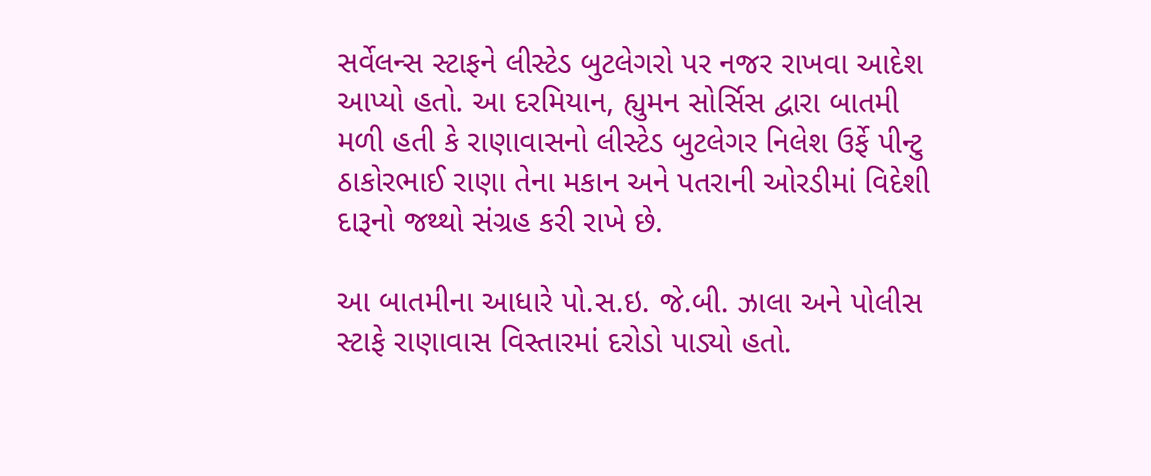સર્વેલન્સ સ્ટાફને લીસ્ટેડ બુટલેગરો પર નજર રાખવા આદેશ આપ્યો હતો. આ દરમિયાન, હ્યુમન સોર્સિસ દ્વારા બાતમી મળી હતી કે રાણાવાસનો લીસ્ટેડ બુટલેગર નિલેશ ઉર્ફે પીન્ટુ ઠાકોરભાઈ રાણા તેના મકાન અને પતરાની ઓરડીમાં વિદેશી દારૂનો જથ્થો સંગ્રહ કરી રાખે છે.

આ બાતમીના આધારે પો.સ.ઇ. જે.બી. ઝાલા અને પોલીસ સ્ટાફે રાણાવાસ વિસ્તારમાં દરોડો પાડ્યો હતો.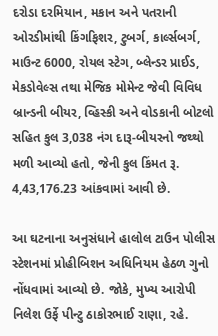દરોડા દરમિયાન, મકાન અને પતરાની ઓરડીમાંથી કિંગફિશર, ટુબર્ગ, કાર્લ્સબર્ગ, માઉન્ટ 6000, રોયલ સ્ટેગ, બ્લેન્ડર પ્રાઈડ, મેકડોવેલ્સ તથા મેજિક મોમેન્ટ જેવી વિવિધ બ્રાન્ડની બીયર, વ્હિસ્કી અને વોડકાની બોટલો સહિત કુલ 3,038 નંગ દારૂ-બીયરનો જથ્થો મળી આવ્યો હતો, જેની કુલ કિંમત રૂ. 4,43,176.23 આંકવામાં આવી છે.

આ ઘટનાના અનુસંધાને હાલોલ ટાઉન પોલીસ સ્ટેશનમાં પ્રોહીબિશન અધિનિયમ હેઠળ ગુનો નોંધવામાં આવ્યો છે. જોકે, મુખ્ય આરોપી નિલેશ ઉર્ફે પીન્ટુ ઠાકોરભાઈ રાણા, રહે.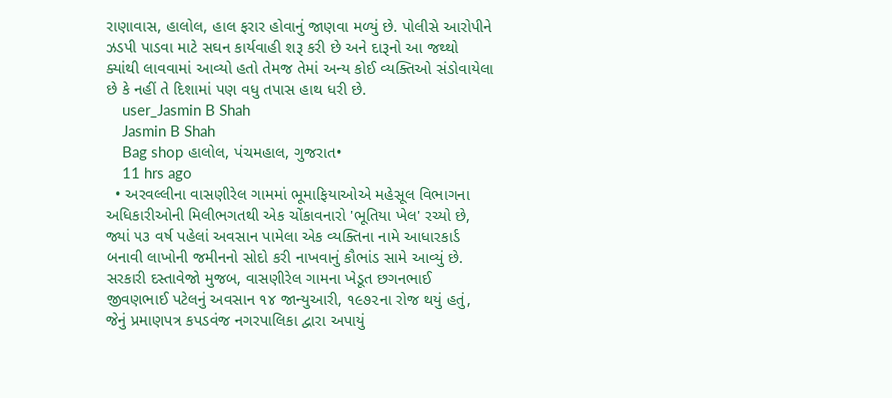રાણાવાસ, હાલોલ, હાલ ફરાર હોવાનું જાણવા મળ્યું છે. પોલીસે આરોપીને ઝડપી પાડવા માટે સઘન કાર્યવાહી શરૂ કરી છે અને દારૂનો આ જથ્થો ક્યાંથી લાવવામાં આવ્યો હતો તેમજ તેમાં અન્ય કોઈ વ્યક્તિઓ સંડોવાયેલા છે કે નહીં તે દિશામાં પણ વધુ તપાસ હાથ ધરી છે.
    user_Jasmin B Shah
    Jasmin B Shah
    Bag shop હાલોલ, પંચમહાલ, ગુજરાત•
    11 hrs ago
  • અરવલ્લીના વાસણીરેલ ગામમાં ભૂમાફિયાઓએ મહેસૂલ વિભાગના અધિકારીઓની મિલીભગતથી એક ચોંકાવનારો 'ભૂતિયા ખેલ' રચ્યો છે, જ્યાં ૫૩ વર્ષ પહેલાં અવસાન પામેલા એક વ્યક્તિના નામે આધારકાર્ડ બનાવી લાખોની જમીનનો સોદો કરી નાખવાનું કૌભાંડ સામે આવ્યું છે. સરકારી દસ્તાવેજો મુજબ, વાસણીરેલ ગામના ખેડૂત છગનભાઈ જીવણભાઈ પટેલનું અવસાન ૧૪ જાન્યુઆરી, ૧૯૭૨ના રોજ થયું હતું, જેનું પ્રમાણપત્ર કપડવંજ નગરપાલિકા દ્વારા અપાયું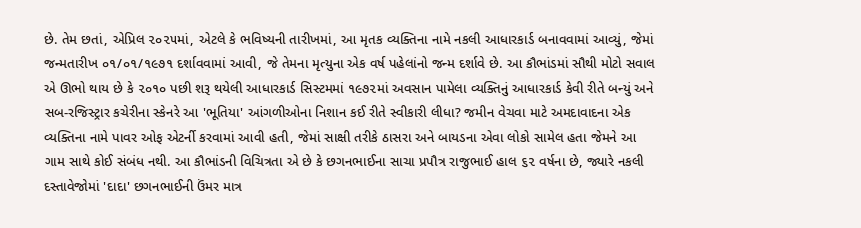છે. તેમ છતાં, એપ્રિલ ૨૦૨૫માં, એટલે કે ભવિષ્યની તારીખમાં, આ મૃતક વ્યક્તિના નામે નકલી આધારકાર્ડ બનાવવામાં આવ્યું, જેમાં જન્મતારીખ ૦૧/૦૧/૧૯૭૧ દર્શાવવામાં આવી, જે તેમના મૃત્યુના એક વર્ષ પહેલાંનો જન્મ દર્શાવે છે. આ કૌભાંડમાં સૌથી મોટો સવાલ એ ઊભો થાય છે કે ૨૦૧૦ પછી શરૂ થયેલી આધારકાર્ડ સિસ્ટમમાં ૧૯૭૨માં અવસાન પામેલા વ્યક્તિનું આધારકાર્ડ કેવી રીતે બન્યું અને સબ-રજિસ્ટ્રાર કચેરીના સ્કેનરે આ 'ભૂતિયા' આંગળીઓના નિશાન કઈ રીતે સ્વીકારી લીધા? જમીન વેચવા માટે અમદાવાદના એક વ્યક્તિના નામે પાવર ઓફ એટર્ની કરવામાં આવી હતી, જેમાં સાક્ષી તરીકે ઠાસરા અને બાયડના એવા લોકો સામેલ હતા જેમને આ ગામ સાથે કોઈ સંબંધ નથી. આ કૌભાંડની વિચિત્રતા એ છે કે છગનભાઈના સાચા પ્રપૌત્ર રાજુભાઈ હાલ ૬૨ વર્ષના છે, જ્યારે નકલી દસ્તાવેજોમાં 'દાદા' છગનભાઈની ઉંમર માત્ર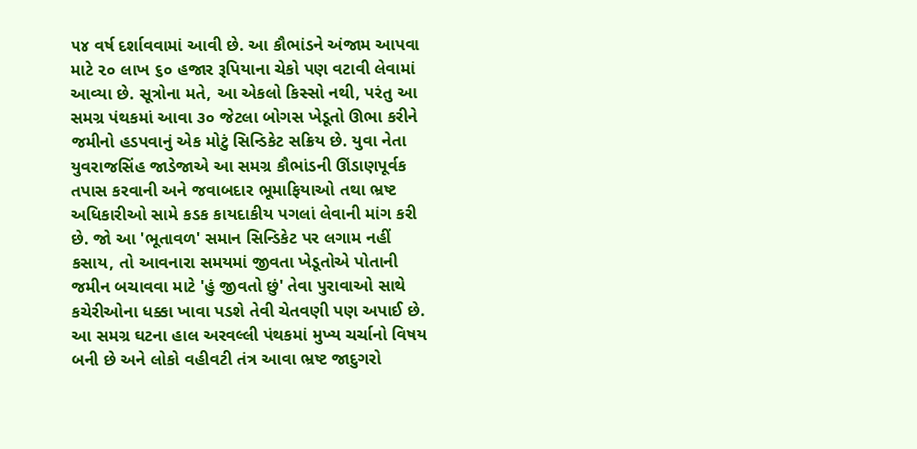૫૪ વર્ષ દર્શાવવામાં આવી છે. આ કૌભાંડને અંજામ આપવા માટે ૨૦ લાખ ૬૦ હજાર રૂપિયાના ચેકો પણ વટાવી લેવામાં આવ્યા છે. સૂત્રોના મતે, આ એકલો કિસ્સો નથી, પરંતુ આ સમગ્ર પંથકમાં આવા ૩૦ જેટલા બોગસ ખેડૂતો ઊભા કરીને જમીનો હડપવાનું એક મોટું સિન્ડિકેટ સક્રિય છે. યુવા નેતા યુવરાજસિંહ જાડેજાએ આ સમગ્ર કૌભાંડની ઊંડાણપૂર્વક તપાસ કરવાની અને જવાબદાર ભૂમાફિયાઓ તથા ભ્રષ્ટ અધિકારીઓ સામે કડક કાયદાકીય પગલાં લેવાની માંગ કરી છે. જો આ 'ભૂતાવળ' સમાન સિન્ડિકેટ પર લગામ નહીં કસાય, તો આવનારા સમયમાં જીવતા ખેડૂતોએ પોતાની જમીન બચાવવા માટે 'હું જીવતો છું' તેવા પુરાવાઓ સાથે કચેરીઓના ધક્કા ખાવા પડશે તેવી ચેતવણી પણ અપાઈ છે. આ સમગ્ર ઘટના હાલ અરવલ્લી પંથકમાં મુખ્ય ચર્ચાનો વિષય બની છે અને લોકો વહીવટી તંત્ર આવા ભ્રષ્ટ જાદુગરો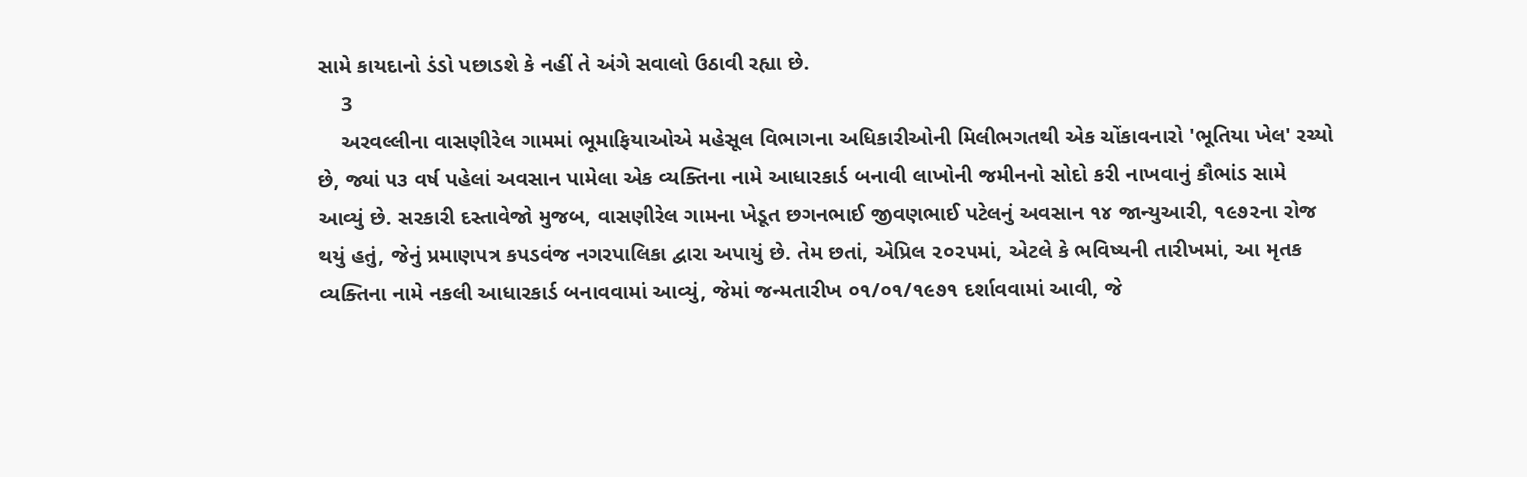સામે કાયદાનો ડંડો પછાડશે કે નહીં તે અંગે સવાલો ઉઠાવી રહ્યા છે.
    3
    અરવલ્લીના વાસણીરેલ ગામમાં ભૂમાફિયાઓએ મહેસૂલ વિભાગના અધિકારીઓની મિલીભગતથી એક ચોંકાવનારો 'ભૂતિયા ખેલ' રચ્યો છે, જ્યાં ૫૩ વર્ષ પહેલાં અવસાન પામેલા એક વ્યક્તિના નામે આધારકાર્ડ બનાવી લાખોની જમીનનો સોદો કરી નાખવાનું કૌભાંડ સામે આવ્યું છે. સરકારી દસ્તાવેજો મુજબ, વાસણીરેલ ગામના ખેડૂત છગનભાઈ જીવણભાઈ પટેલનું અવસાન ૧૪ જાન્યુઆરી, ૧૯૭૨ના રોજ થયું હતું, જેનું પ્રમાણપત્ર કપડવંજ નગરપાલિકા દ્વારા અપાયું છે. તેમ છતાં, એપ્રિલ ૨૦૨૫માં, એટલે કે ભવિષ્યની તારીખમાં, આ મૃતક વ્યક્તિના નામે નકલી આધારકાર્ડ બનાવવામાં આવ્યું, જેમાં જન્મતારીખ ૦૧/૦૧/૧૯૭૧ દર્શાવવામાં આવી, જે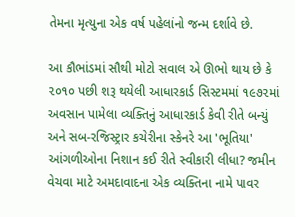તેમના મૃત્યુના એક વર્ષ પહેલાંનો જન્મ દર્શાવે છે.

આ કૌભાંડમાં સૌથી મોટો સવાલ એ ઊભો થાય છે કે ૨૦૧૦ પછી શરૂ થયેલી આધારકાર્ડ સિસ્ટમમાં ૧૯૭૨માં અવસાન પામેલા વ્યક્તિનું આધારકાર્ડ કેવી રીતે બન્યું અને સબ-રજિસ્ટ્રાર કચેરીના સ્કેનરે આ 'ભૂતિયા' આંગળીઓના નિશાન કઈ રીતે સ્વીકારી લીધા? જમીન વેચવા માટે અમદાવાદના એક વ્યક્તિના નામે પાવર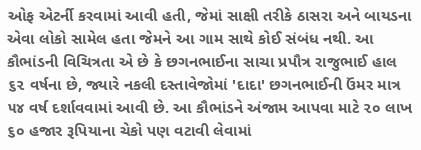ઓફ એટર્ની કરવામાં આવી હતી, જેમાં સાક્ષી તરીકે ઠાસરા અને બાયડના એવા લોકો સામેલ હતા જેમને આ ગામ સાથે કોઈ સંબંધ નથી. આ કૌભાંડની વિચિત્રતા એ છે કે છગનભાઈના સાચા પ્રપૌત્ર રાજુભાઈ હાલ ૬૨ વર્ષના છે, જ્યારે નકલી દસ્તાવેજોમાં 'દાદા' છગનભાઈની ઉંમર માત્ર ૫૪ વર્ષ દર્શાવવામાં આવી છે. આ કૌભાંડને અંજામ આપવા માટે ૨૦ લાખ ૬૦ હજાર રૂપિયાના ચેકો પણ વટાવી લેવામાં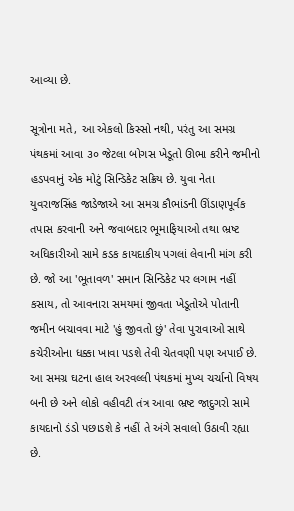આવ્યા છે.

સૂત્રોના મતે, આ એકલો કિસ્સો નથી, પરંતુ આ સમગ્ર પંથકમાં આવા ૩૦ જેટલા બોગસ ખેડૂતો ઊભા કરીને જમીનો હડપવાનું એક મોટું સિન્ડિકેટ સક્રિય છે. યુવા નેતા યુવરાજસિંહ જાડેજાએ આ સમગ્ર કૌભાંડની ઊંડાણપૂર્વક તપાસ કરવાની અને જવાબદાર ભૂમાફિયાઓ તથા ભ્રષ્ટ અધિકારીઓ સામે કડક કાયદાકીય પગલાં લેવાની માંગ કરી છે. જો આ 'ભૂતાવળ' સમાન સિન્ડિકેટ પર લગામ નહીં કસાય, તો આવનારા સમયમાં જીવતા ખેડૂતોએ પોતાની જમીન બચાવવા માટે 'હું જીવતો છું' તેવા પુરાવાઓ સાથે કચેરીઓના ધક્કા ખાવા પડશે તેવી ચેતવણી પણ અપાઈ છે. આ સમગ્ર ઘટના હાલ અરવલ્લી પંથકમાં મુખ્ય ચર્ચાનો વિષય બની છે અને લોકો વહીવટી તંત્ર આવા ભ્રષ્ટ જાદુગરો સામે કાયદાનો ડંડો પછાડશે કે નહીં તે અંગે સવાલો ઉઠાવી રહ્યા છે.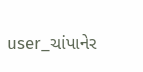user_ચાંપાનેર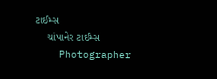ટાઈમ્સ
    ચાંપાનેર ટાઈમ્સ
    Photographer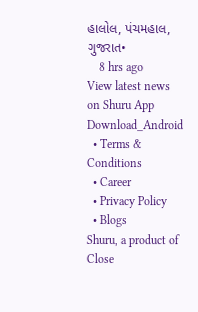હાલોલ, પંચમહાલ, ગુજરાત•
    8 hrs ago
View latest news on Shuru App
Download_Android
  • Terms & Conditions
  • Career
  • Privacy Policy
  • Blogs
Shuru, a product of Close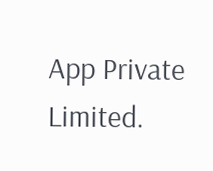App Private Limited.